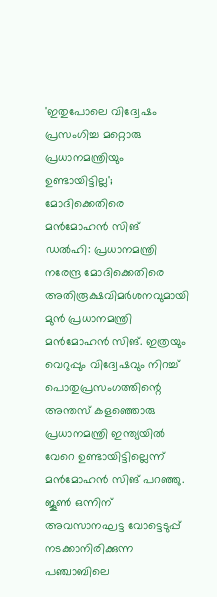'ഇതുപോലെ വിദ്വേഷം പ്രസംഗിച്ച മറ്റൊരു പ്രധാനമന്ത്രിയും ഉണ്ടായിട്ടില്ല'; മോദിക്കെതിരെ മൻമോഹൻ സിങ്
ഡൽഹി: പ്രധാനമന്ത്രി നരേന്ദ്ര മോദിക്കെതിരെ അതിരൂക്ഷവിമർശനവുമായി മുൻ പ്രധാനമന്ത്രി മൻമോഹൻ സിങ്. ഇത്രയും വെറുപ്പും വിദ്വേഷവും നിറച്ച് പൊതുപ്രസംഗത്തിന്റെ അന്തസ് കളഞ്ഞൊരു പ്രധാനമന്ത്രി ഇന്ത്യയിൽ വേറെ ഉണ്ടായിട്ടില്ലെന്ന് മൻമോഹൻ സിങ് പറഞ്ഞു. ജൂൺ ഒന്നിന് അവസാനഘട്ട വോട്ടെടുപ്പ് നടക്കാനിരിക്കുന്ന പഞ്ചാബിലെ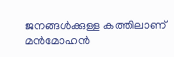ജനങ്ങൾക്കുള്ള കത്തിലാണ് മൻമോഹൻ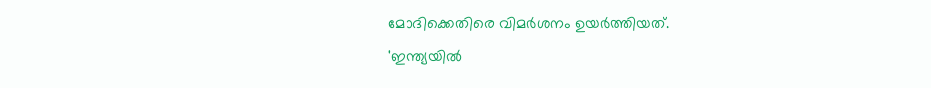മോദിക്കെതിരെ വിമർശനം ഉയർത്തിയത്.
'ഇന്ത്യയിൽ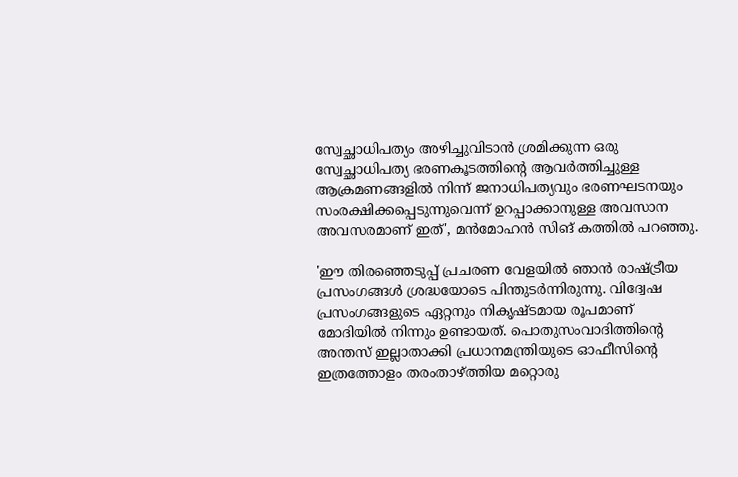സ്വേച്ഛാധിപത്യം അഴിച്ചുവിടാൻ ശ്രമിക്കുന്ന ഒരു സ്വേച്ഛാധിപത്യ ഭരണകൂടത്തിൻ്റെ ആവർത്തിച്ചുള്ള ആക്രമണങ്ങളിൽ നിന്ന് ജനാധിപത്യവും ഭരണഘടനയും സംരക്ഷിക്കപ്പെടുന്നുവെന്ന് ഉറപ്പാക്കാനുള്ള അവസാന അവസരമാണ് ഇത്', മൻമോഹൻ സിങ് കത്തിൽ പറഞ്ഞു.

'ഈ തിരഞ്ഞെടുപ്പ് പ്രചരണ വേളയിൽ ഞാൻ രാഷ്ട്രീയ പ്രസംഗങ്ങൾ ശ്രദ്ധയോടെ പിന്തുടർന്നിരുന്നു. വിദ്വേഷ പ്രസംഗങ്ങളുടെ ഏറ്റനും നികൃഷ്ടമായ രൂപമാണ് മോദിയിൽ നിന്നും ഉണ്ടായത്. പൊതുസംവാദിത്തിന്റെ അന്തസ് ഇല്ലാതാക്കി പ്രധാനമന്ത്രിയുടെ ഓഫീസിന്റെ ഇത്രത്തോളം തരംതാഴ്ത്തിയ മറ്റൊരു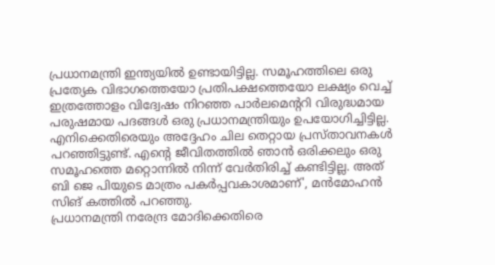പ്രധാനമന്ത്രി ഇന്ത്യയിൽ ഉണ്ടായിട്ടില്ല. സമൂഹത്തിലെ ഒരു പ്രത്യേക വിഭാഗത്തെയോ പ്രതിപക്ഷത്തെയോ ലക്ഷ്യം വെച്ച് ഇത്രത്തോളം വിദ്വേഷം നിറഞ്ഞ പാർലമെന്ററി വിരുദ്ധമായ പരുഷമായ പദങ്ങൾ ഒരു പ്രധാനമന്ത്രിയും ഉപയോഗിച്ചിട്ടില്ല. എനിക്കെതിരെയും അദ്ദേഹം ചില തെറ്റായ പ്രസ്താവനകൾ പറഞ്ഞിട്ടുണ്ട്. എൻ്റെ ജീവിതത്തിൽ ഞാൻ ഒരിക്കലും ഒരു സമൂഹത്തെ മറ്റൊന്നിൽ നിന്ന് വേർതിരിച്ച് കണ്ടിട്ടില്ല. അത് ബി ജെ പിയുടെ മാത്രം പകർപ്പവകാശമാണ്', മൻമോഹൻ സിങ് കത്തിൽ പറഞ്ഞു.
പ്രധാനമന്ത്രി നരേന്ദ്ര മോദിക്കെതിരെ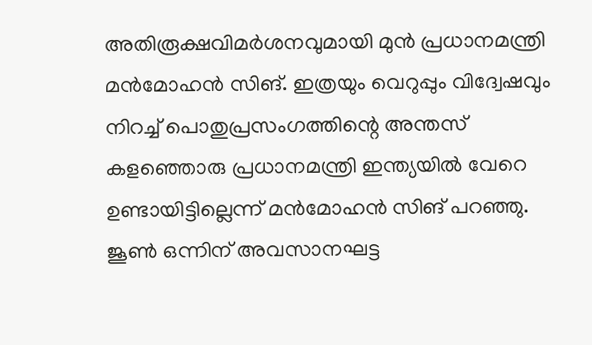അതിരൂക്ഷവിമർശനവുമായി മുൻ പ്രധാനമന്ത്രി മൻമോഹൻ സിങ്. ഇത്രയും വെറുപ്പും വിദ്വേഷവും നിറച്ച് പൊതുപ്രസംഗത്തിന്റെ അന്തസ് കളഞ്ഞൊരു പ്രധാനമന്ത്രി ഇന്ത്യയിൽ വേറെ ഉണ്ടായിട്ടില്ലെന്ന് മൻമോഹൻ സിങ് പറഞ്ഞു. ജൂൺ ഒന്നിന് അവസാനഘട്ട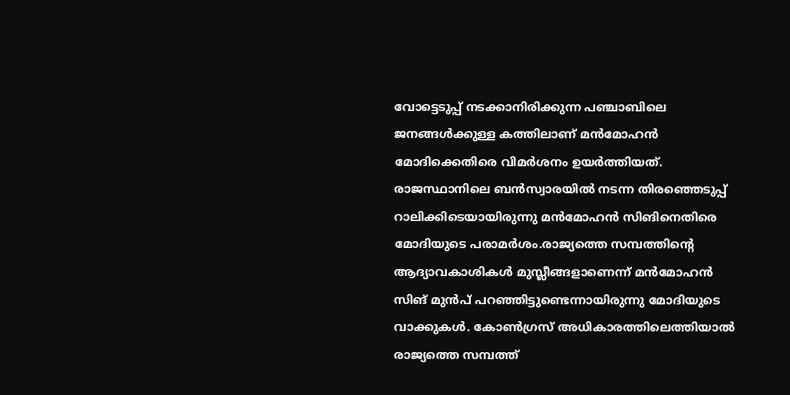വോട്ടെടുപ്പ് നടക്കാനിരിക്കുന്ന പഞ്ചാബിലെ ജനങ്ങൾക്കുള്ള കത്തിലാണ് മൻമോഹൻ മോദിക്കെതിരെ വിമർശനം ഉയർത്തിയത്.
രാജസ്ഥാനിലെ ബൻസ്വാരയിൽ നടന്ന തിരഞ്ഞെടുപ്പ് റാലിക്കിടെയായിരുന്നു മൻമോഹൻ സിങിനെതിരെ മോദിയുടെ പരാമർശം.രാജ്യത്തെ സമ്പത്തിന്റെ ആദ്യാവകാശികൾ മുസ്ലീങ്ങളാണെന്ന് മൻമോഹൻ സിങ് മുൻപ് പറഞ്ഞിട്ടുണ്ടെന്നായിരുന്നു മോദിയുടെ വാക്കുകൾ. കോൺഗ്രസ് അധികാരത്തിലെത്തിയാൽ രാജ്യത്തെ സമ്പത്ത്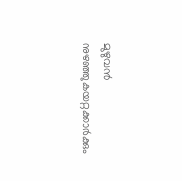മുഴുവൻ നുഴഞ്ഞുകയറ്റക്കാർക്കും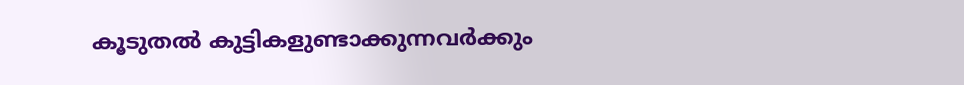കൂടുതൽ കുട്ടികളുണ്ടാക്കുന്നവർക്കും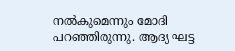നൽകുമെന്നും മോദി പറഞ്ഞിരുന്നു. ആദ്യ ഘട്ട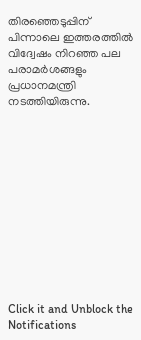തിരഞ്ഞെടുപ്പിന് പിന്നാലെ ഇത്തരത്തിൽ വിദ്വേഷം നിറഞ്ഞ പല പരാമർശങ്ങളും പ്രധാനമന്ത്രി നടത്തിയിരുന്നു.












Click it and Unblock the Notifications